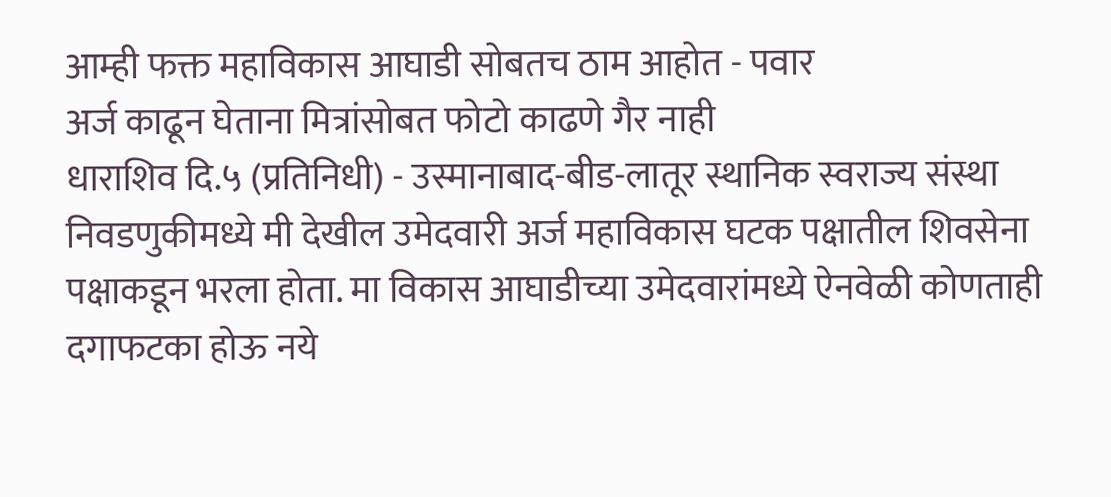आम्ही फक्त महाविकास आघाडी सोबतच ठाम आहोत - पवार
अर्ज काढून घेताना मित्रांसोबत फोटो काढणे गैर नाही
धाराशिव दि.५ (प्रतिनिधी) - उस्मानाबाद-बीड-लातूर स्थानिक स्वराज्य संस्था निवडणुकीमध्ये मी देखील उमेदवारी अर्ज महाविकास घटक पक्षातील शिवसेना पक्षाकडून भरला होता. मा विकास आघाडीच्या उमेदवारांमध्ये ऐनवेळी कोणताही दगाफटका होऊ नये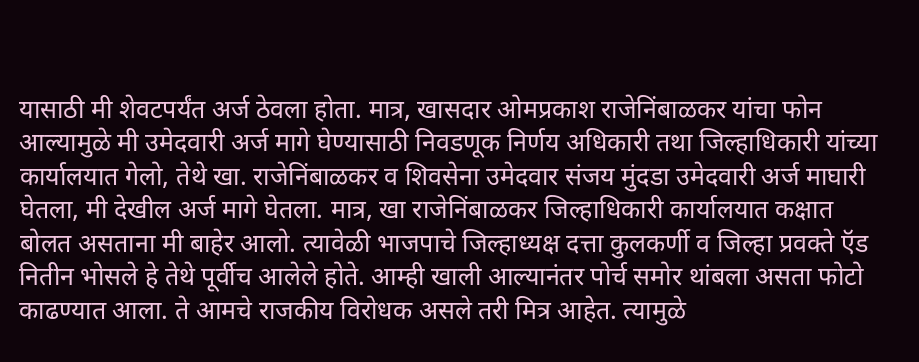यासाठी मी शेवटपर्यंत अर्ज ठेवला होता. मात्र, खासदार ओमप्रकाश राजेनिंबाळकर यांचा फोन आल्यामुळे मी उमेदवारी अर्ज मागे घेण्यासाठी निवडणूक निर्णय अधिकारी तथा जिल्हाधिकारी यांच्या कार्यालयात गेलो, तेथे खा. राजेनिंबाळकर व शिवसेना उमेदवार संजय मुंदडा उमेदवारी अर्ज माघारी घेतला, मी देखील अर्ज मागे घेतला. मात्र, खा राजेनिंबाळकर जिल्हाधिकारी कार्यालयात कक्षात बोलत असताना मी बाहेर आलो. त्यावेळी भाजपाचे जिल्हाध्यक्ष दत्ता कुलकर्णी व जिल्हा प्रवक्ते ऍड नितीन भोसले हे तेथे पूर्वीच आलेले होते. आम्ही खाली आल्यानंतर पोर्च समोर थांबला असता फोटो काढण्यात आला. ते आमचे राजकीय विरोधक असले तरी मित्र आहेत. त्यामुळे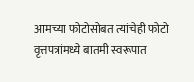आमच्या फोटोसोबत त्यांचेही फोटो वृत्तपत्रांमध्ये बातमी स्वरूपात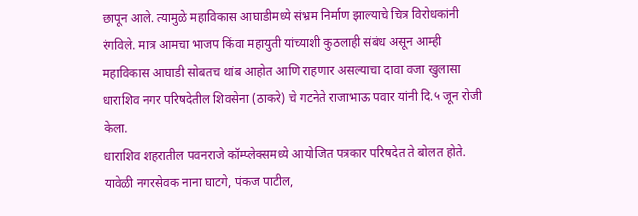छापून आले. त्यामुळे महाविकास आघाडीमध्ये संभ्रम निर्माण झाल्याचे चित्र विरोधकांनी रंगविले. मात्र आमचा भाजप किंवा महायुती यांच्याशी कुठलाही संबंध असून आम्ही महाविकास आघाडी सोबतच थांब आहोत आणि राहणार असल्याचा दावा वजा खुलासा धाराशिव नगर परिषदेतील शिवसेना (ठाकरे) चे गटनेते राजाभाऊ पवार यांनी दि.५ जून रोजी केला.
धाराशिव शहरातील पवनराजे कॉम्प्लेक्समध्ये आयोजित पत्रकार परिषदेत ते बोलत होते. यावेळी नगरसेवक नाना घाटगे, पंकज पाटील,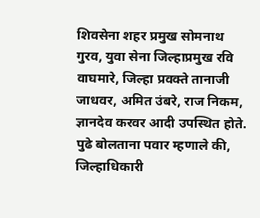शिवसेना शहर प्रमुख सोमनाथ गुरव, युवा सेना जिल्हाप्रमुख रवि वाघमारे, जिल्हा प्रवक्ते तानाजी जाधवर, अमित उंबरे, राज निकम, ज्ञानदेव करवर आदी उपस्थित होते. पुढे बोलताना पवार म्हणाले की, जिल्हाधिकारी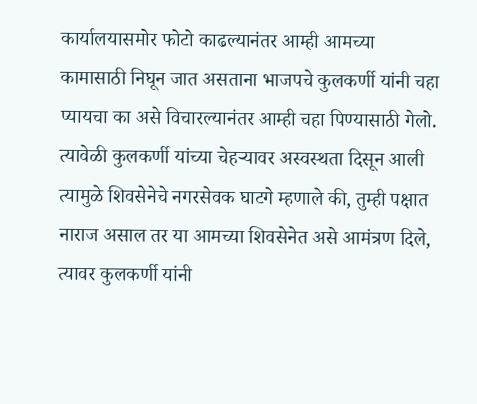कार्यालयासमोर फोटो काढल्यानंतर आम्ही आमच्या कामासाठी निघून जात असताना भाजपचे कुलकर्णी यांनी चहा प्यायचा का असे विचारल्यानंतर आम्ही चहा पिण्यासाठी गेलो. त्यावेळी कुलकर्णी यांच्या चेहऱ्यावर अस्वस्थता दिसून आली त्यामुळे शिवसेनेचे नगरसेवक घाटगे म्हणाले की, तुम्ही पक्षात नाराज असाल तर या आमच्या शिवसेनेत असे आमंत्रण दिले, त्यावर कुलकर्णी यांनी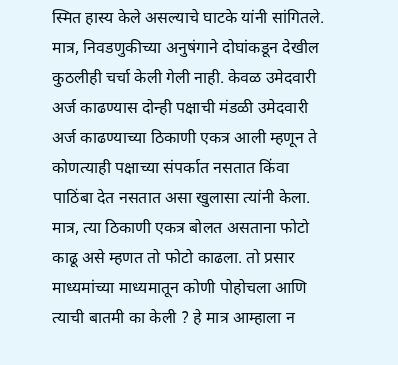स्मित हास्य केले असल्याचे घाटके यांनी सांगितले. मात्र, निवडणुकीच्या अनुषंगाने दोघांकडून देखील कुठलीही चर्चा केली गेली नाही. केवळ उमेदवारी अर्ज काढण्यास दोन्ही पक्षाची मंडळी उमेदवारी अर्ज काढण्याच्या ठिकाणी एकत्र आली म्हणून ते कोणत्याही पक्षाच्या संपर्कात नसतात किंवा पाठिंबा देत नसतात असा खुलासा त्यांनी केला. मात्र, त्या ठिकाणी एकत्र बोलत असताना फोटो काढू असे म्हणत तो फोटो काढला. तो प्रसार माध्यमांच्या माध्यमातून कोणी पोहोचला आणि त्याची बातमी का केली ? हे मात्र आम्हाला न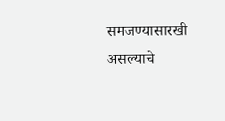समजण्यासारखी असल्याचे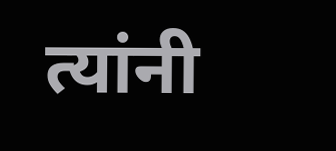त्यांनी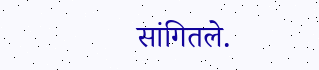सांगितले.